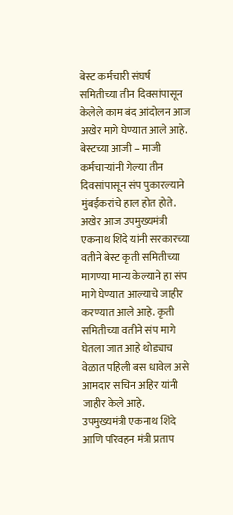बेस्ट कर्मचारी संघर्ष समितीच्या तीन दिवसांपासून केलेले काम बंद आंदोलन आज अखेर मागे घेण्यात आले आहे. बेस्टच्या आजी – माजी कर्मचाऱ्यांनी गेल्या तीन दिवसांपासून संप पुकारल्याने मुंबईकरांचे हाल होत होते. अखेर आज उपमुख्यमंत्री एकनाथ शिंदे यांनी सरकारच्या वतीने बेस्ट कृती समितीच्या मागण्या मान्य केल्याने हा संप मागे घेण्यात आल्याचे जाहीर करण्यात आले आहे. कृती समितीच्या वतीने संप मागे घेतला जात आहे थोड्याच वेळात पहिली बस धावेल असे आमदार सचिन अहिर यांनी जाहीर केले आहे.
उपमुख्यमंत्री एकनाथ शिंदे आणि परिवहन मंत्री प्रताप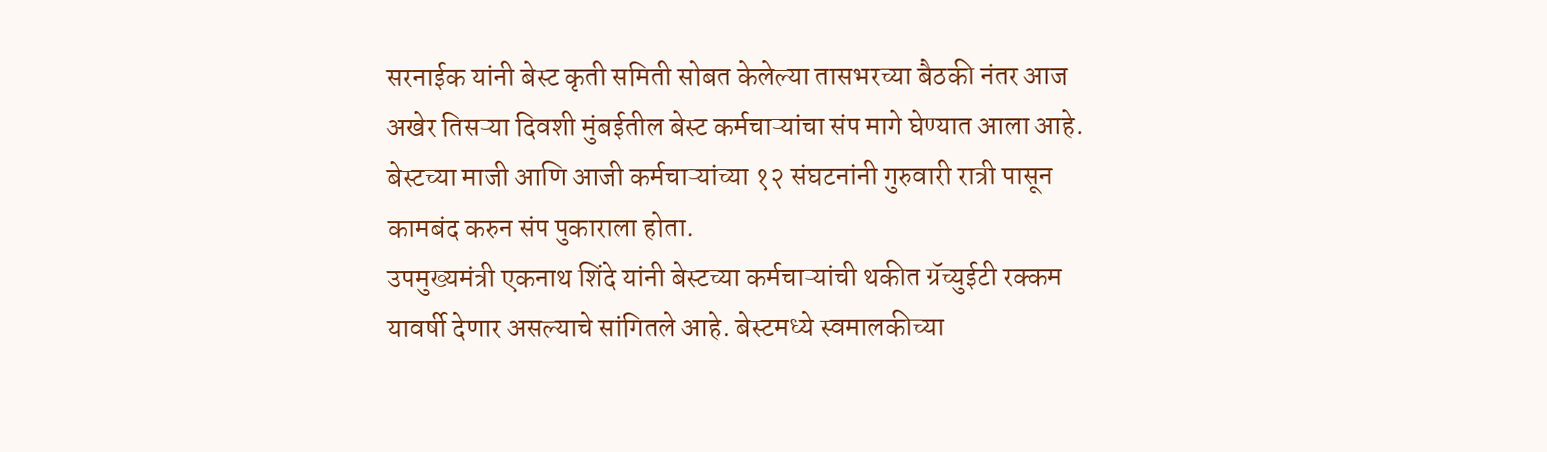सरनाईक यांनी बेस्ट कृती समिती सोबत केलेल्या तासभरच्या बैठकी नंतर आज अखेर तिसऱ्या दिवशी मुंबईतील बेस्ट कर्मचाऱ्यांचा संप मागे घेण्यात आला आहे. बेस्टच्या माजी आणि आजी कर्मचाऱ्यांच्या १२ संघटनांनी गुरुवारी रात्री पासून कामबंद करुन संप पुकाराला होता.
उपमुख्यमंत्री एकनाथ शिंदे यांनी बेस्टच्या कर्मचाऱ्यांची थकीत ग्रॅच्युईटी रक्कम यावर्षी देणार असल्याचे सांगितले आहे. बेस्टमध्ये स्वमालकीच्या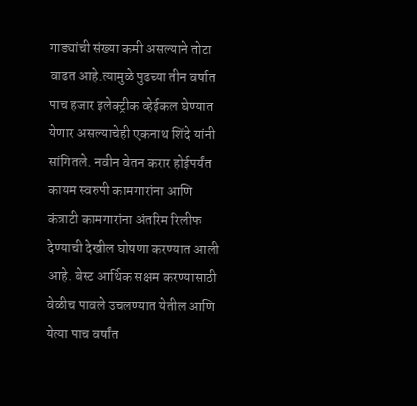गाड्यांची संख्या कमी असल्याने तोटा वाढत आहे.त्यामुळे पुढच्या तीन वर्षात पाच हजार इलेक्ट्रीक व्हेईकल घेण्यात येणार असल्याचेही एकनाथ शिंदे यांनी सांगितले. नवीन वेतन करार होईपर्यंत कायम स्वरुपी कामगारांना आणि कंत्राटी कामगारांना अंतरिम रिलीफ देण्याची देखील घोषणा करण्यात आली आहे. बेस्ट आर्थिक सक्षम करण्यासाठी वेळीच पावले उचलण्यात येतील आणि येत्या पाच वर्षांत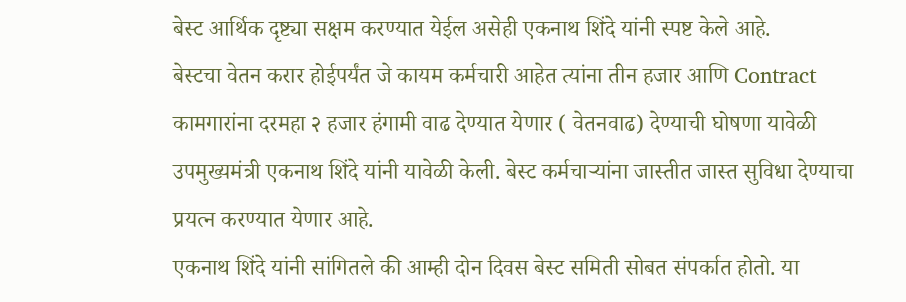बेस्ट आर्थिक दृष्ट्या सक्षम करण्यात येईल असेही एकनाथ शिंदे यांनी स्पष्ट केले आहे.
बेस्टचा वेतन करार होईपर्यंत जे कायम कर्मचारी आहेत त्यांना तीन हजार आणि Contract कामगारांना दरमहा २ हजार हंगामी वाढ देण्यात येणार ( वेतनवाढ) देण्याची घोषणा यावेळी उपमुख्यमंत्री एकनाथ शिंदे यांनी यावेळी केली. बेस्ट कर्मचाऱ्यांना जास्तीत जास्त सुविधा देण्याचा प्रयत्न करण्यात येणार आहे.
एकनाथ शिंदे यांनी सांगितले की आम्ही दोन दिवस बेस्ट समिती सोबत संपर्कात होतो. या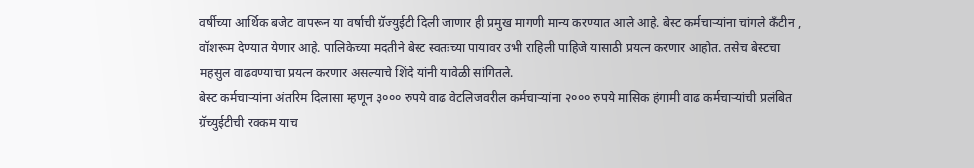वर्षीच्या आर्थिक बजेट वापरून या वर्षाची ग्रॅज्युईटी दिली जाणार ही प्रमुख मागणी मान्य करण्यात आले आहे. बेस्ट कर्मचाऱ्यांना चांगले कँटीन , वॉशरूम देण्यात येणार आहे. पालिकेच्या मदतीने बेस्ट स्वतःच्या पायावर उभी राहिली पाहिजे यासाठी प्रयत्न करणार आहोत. तसेच बेस्टचा महसुल वाढवण्याचा प्रयत्न करणार असल्याचे शिंदे यांनी यावेळी सांगितले.
बेस्ट कर्मचाऱ्यांना अंतरिम दिलासा म्हणून ३००० रुपये वाढ वेटलिजवरील कर्मचाऱ्यांना २००० रुपये मासिक हंगामी वाढ कर्मचाऱ्यांची प्रलंबित ग्रॅच्युईटीची रक्कम याच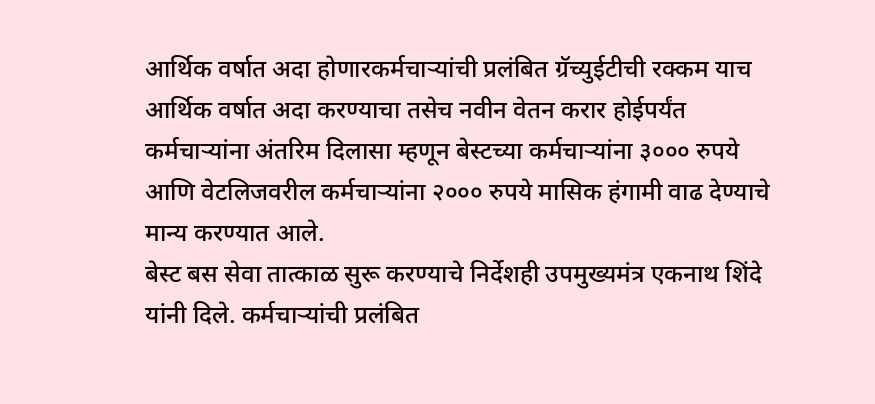आर्थिक वर्षात अदा होणारकर्मचाऱ्यांची प्रलंबित ग्रॅच्युईटीची रक्कम याच आर्थिक वर्षात अदा करण्याचा तसेच नवीन वेतन करार होईपर्यंत कर्मचाऱ्यांना अंतरिम दिलासा म्हणून बेस्टच्या कर्मचाऱ्यांना ३००० रुपये आणि वेटलिजवरील कर्मचाऱ्यांना २००० रुपये मासिक हंगामी वाढ देण्याचे मान्य करण्यात आले.
बेस्ट बस सेवा तात्काळ सुरू करण्याचे निर्देशही उपमुख्यमंत्र एकनाथ शिंदे यांनी दिले. कर्मचाऱ्यांची प्रलंबित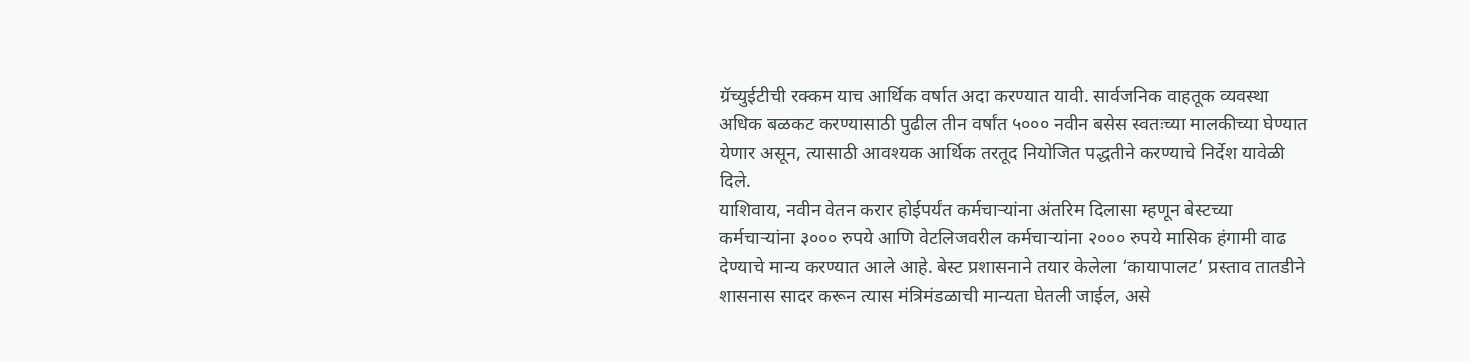ग्रॅच्युईटीची रक्कम याच आर्थिक वर्षात अदा करण्यात यावी. सार्वजनिक वाहतूक व्यवस्था अधिक बळकट करण्यासाठी पुढील तीन वर्षांत ५००० नवीन बसेस स्वतःच्या मालकीच्या घेण्यात येणार असून, त्यासाठी आवश्यक आर्थिक तरतूद नियोजित पद्धतीने करण्याचे निर्देश यावेळी दिले.
याशिवाय, नवीन वेतन करार होईपर्यंत कर्मचाऱ्यांना अंतरिम दिलासा म्हणून बेस्टच्या कर्मचाऱ्यांना ३००० रुपये आणि वेटलिजवरील कर्मचाऱ्यांना २००० रुपये मासिक हंगामी वाढ देण्याचे मान्य करण्यात आले आहे. बेस्ट प्रशासनाने तयार केलेला ‘कायापालट’ प्रस्ताव तातडीने शासनास सादर करून त्यास मंत्रिमंडळाची मान्यता घेतली जाईल, असे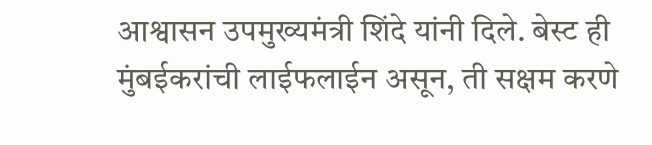आश्वासन उपमुख्यमंत्री शिंदे यांनी दिले. बेस्ट ही मुंबईकरांची लाईफलाईन असून, ती सक्षम करणे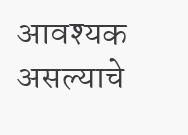आवश्यक असल्याचे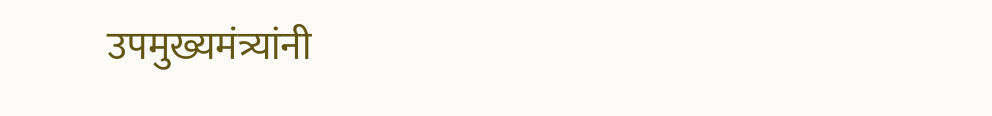उपमुख्यमंत्र्यांनी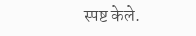स्पष्ट केले.